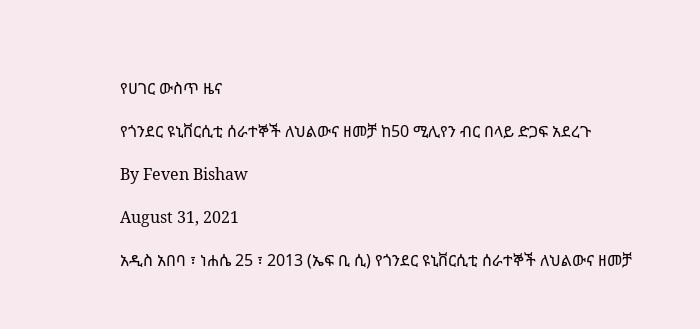የሀገር ውስጥ ዜና

የጎንደር ዩኒቨርሲቲ ሰራተኞች ለህልውና ዘመቻ ከ50 ሚሊየን ብር በላይ ድጋፍ አደረጉ

By Feven Bishaw

August 31, 2021

አዲስ አበባ ፣ ነሐሴ 25 ፣ 2013 (ኤፍ ቢ ሲ) የጎንደር ዩኒቨርሲቲ ሰራተኞች ለህልውና ዘመቻ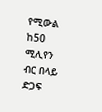የሚውል ከ50 ሚሊየን ብር በላይ ድጋፍ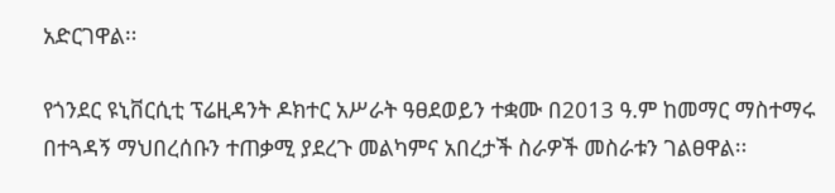አድርገዋል፡፡

የጎንደር ዩኒቨርሲቲ ፕሬዚዳንት ዶክተር አሥራት ዓፀደወይን ተቋሙ በ2013 ዓ.ም ከመማር ማስተማሩ በተጓዳኝ ማህበረሰቡን ተጠቃሚ ያደረጉ መልካምና አበረታች ስራዎች መስራቱን ገልፀዋል፡፡